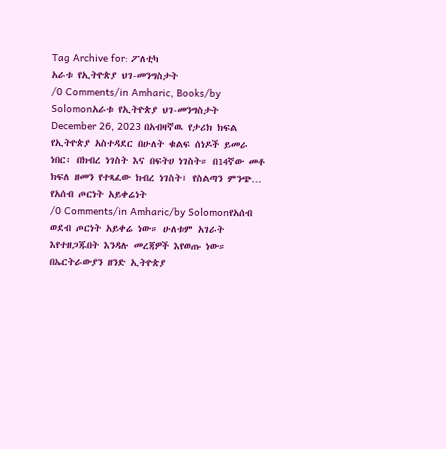Tag Archive for: ፖለቲካ
አራቱ የኢትዮጵያ ህገ-መንግስታት
/0 Comments/in Amharic, Books/by Solomonአራቱ የኢትዮጵያ ህገ-መንግስታት December 26, 2023 በአብዛኛዉ የታሪክ ክፍል የኢትዮጵያ አስተዳደር በሁለት ቁልፍ ሰነዶች ይመራ ነበር፡ በክብረ ነገስት እና በፍትሀ ነገስት። በ14ኛው መቶ ክፍለ ዘመን የተጻፈው ክብረ ነገስት፣ የስልጣን ምንጭ…
የአሰብ ጦርነት አይቀሬነት
/0 Comments/in Amharic/by Solomonየአሰብ ወደብ ጦርነት አይቀሬ ነው። ሁለቱም አገራት እየተዘጋጁበት እንዳሉ መረጃዎች እየወጡ ነው። በኤርትራውያን ዘንድ ኢትዮጵያ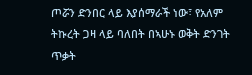ጦሯን ድንበር ላይ እያሰማራች ነው፣ የአለም ትኩረት ጋዛ ላይ ባለበት በኣሁኑ ወቅት ድንገት ጥቃት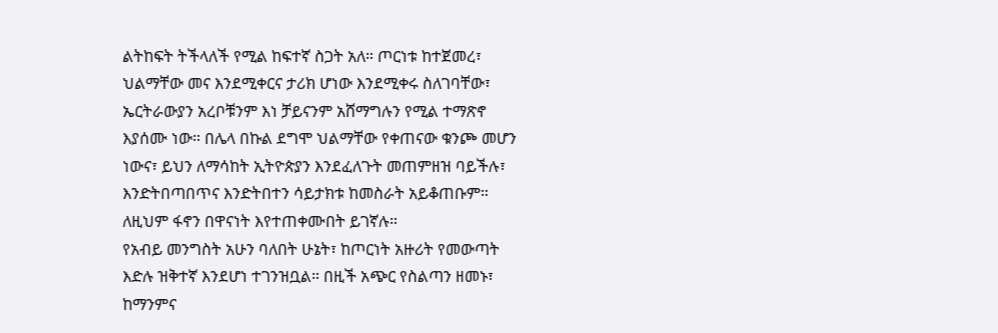ልትከፍት ትችላለች የሚል ከፍተኛ ስጋት አለ። ጦርነቱ ከተጀመረ፣ ህልማቸው መና እንደሚቀርና ታሪክ ሆነው እንደሚቀሩ ስለገባቸው፣ ኤርትራውያን አረቦቹንም እነ ቻይናንም አሸማግሉን የሚል ተማጽኖ እያሰሙ ነው። በሌላ በኩል ደግሞ ህልማቸው የቀጠናው ቁንጮ መሆን ነውና፣ ይህን ለማሳከት ኢትዮጵያን እንደፈለጉት መጠምዘዝ ባይችሉ፣ እንድትበጣበጥና እንድትበተን ሳይታክቱ ከመስራት አይቆጠቡም። ለዚህም ፋኖን በዋናነት እየተጠቀሙበት ይገኛሉ።
የአብይ መንግስት አሁን ባለበት ሁኔት፣ ከጦርነት አዙሪት የመውጣት እድሉ ዝቅተኛ እንደሆነ ተገንዝቧል። በዚች አጭር የስልጣን ዘመኑ፣ ከማንምና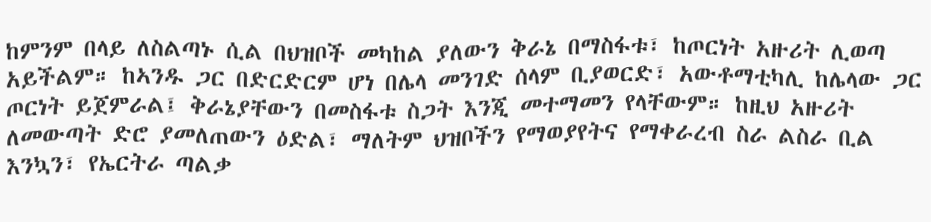ከምንም በላይ ለስልጣኑ ሲል በህዝቦች መካከል ያለውን ቅራኔ በማስፋቱ፣ ከጦርነት አዙሪት ሊወጣ አይችልም። ከኣንዱ ጋር በድርድርም ሆነ በሌላ መንገድ ሰላም ቢያወርድ፣ አውቶማቲካሊ ከሌላው ጋር ጦርነት ይጀምራል፤ ቅራኔያቸውን በመስፋቱ ስጋት እንጂ መተማመን የላቸውም። ከዚህ አዙሪት ለመውጣት ድሮ ያመለጠውን ዕድል፣ ማለትም ህዝቦችን የማወያየትና የማቀራረብ ስራ ልስራ ቢል እንኳን፣ የኤርትራ ጣልቃ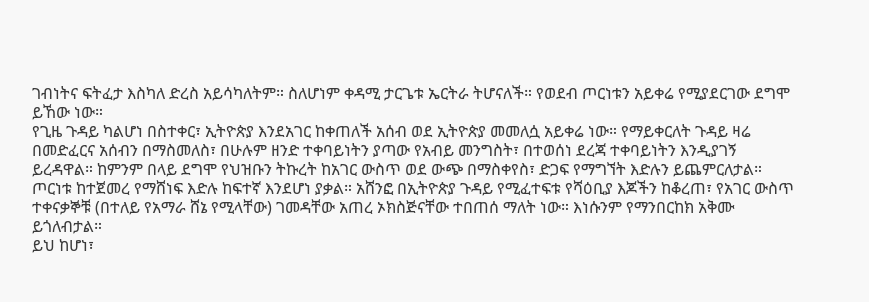ገብነትና ፍትፈታ እስካለ ድረስ አይሳካለትም። ስለሆነም ቀዳሚ ታርጌቱ ኤርትራ ትሆናለች። የወደብ ጦርነቱን አይቀሬ የሚያደርገው ደግሞ ይኸው ነው።
የጊዜ ጉዳይ ካልሆነ በስተቀር፣ ኢትዮጵያ እንደአገር ከቀጠለች አሰብ ወደ ኢትዮጵያ መመለሷ አይቀሬ ነው። የማይቀርለት ጉዳይ ዛሬ በመድፈርና አሰብን በማስመለስ፣ በሁሉም ዘንድ ተቀባይነትን ያጣው የአብይ መንግስት፣ በተወሰነ ደረጃ ተቀባይነትን እንዲያገኝ ይረዳዋል። ከምንም በላይ ደግሞ የህዝቡን ትኩረት ከአገር ውስጥ ወደ ውጭ በማስቀየስ፣ ድጋፍ የማግኘት እድሉን ይጨምርለታል። ጦርነቱ ከተጀመረ የማሸነፍ እድሉ ከፍተኛ እንደሆነ ያቃል። አሸንፎ በኢትዮጵያ ጉዳይ የሚፈተፍቱ የሻዕቢያ እጆችን ከቆረጠ፣ የአገር ውስጥ ተቀናቃኞቹ (በተለይ የአማራ ሸኔ የሚላቸው) ገመዳቸው አጠረ ኦክስጅናቸው ተበጠሰ ማለት ነው። እነሱንም የማንበርከክ አቅሙ ይጎለብታል።
ይህ ከሆነ፣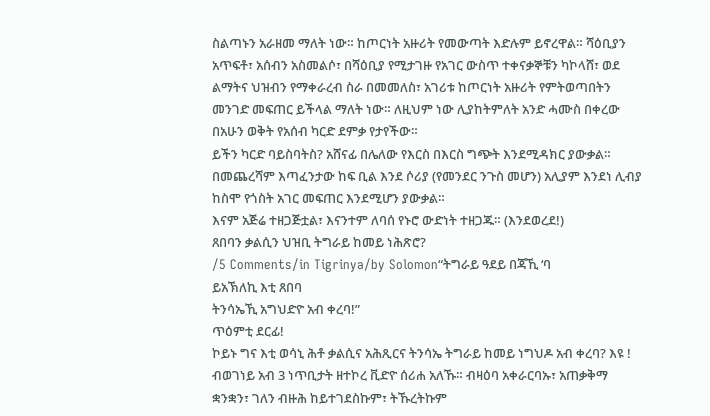ስልጣኑን አራዘመ ማለት ነው። ከጦርነት አዙሪት የመውጣት እድሉም ይኖረዋል። ሻዕቢያን አጥፍቶ፣ አሰብን አስመልሶ፣ በሻዕቢያ የሚታገዙ የአገር ውስጥ ተቀናቃኞቹን ካኮላሸ፣ ወደ ልማትና ህዝብን የማቀራረብ ስራ በመመለስ፣ አገሪቱ ከጦርነት አዙሪት የምትወጣበትን መንገድ መፍጠር ይችላል ማለት ነው። ለዚህም ነው ሊያከትምለት አንድ ሓሙስ በቀረው በአሁን ወቅት የአሰብ ካርድ ደምቃ የታየችው።
ይችን ካርድ ባይስባትስ? አሸናፊ በሌለው የእርስ በእርስ ግጭት እንደሚዳክር ያውቃል። በመጨረሻም እጣፈንታው ከፍ ቢል እንደ ሶሪያ (የመንደር ንጉስ መሆን) አሊያም እንደነ ሊብያ ከስሞ የጎስት አገር መፍጠር እንደሚሆን ያውቃል።
እናም አጅሬ ተዘጋጅቷል፣ እናንተም ለባሰ የኑሮ ውድነት ተዘጋጁ። (እንደወረደ!)
ጸበባን ቃልሲን ህዝቢ ትግራይ ከመይ ነሕጽሮ?
/5 Comments/in Tigrinya/by Solomon“ትግራይ ዓደይ በጃኺ ‘ባ
ይአኽለኪ እቲ ጸበባ
ትንሳኤኺ አግህድዮ አብ ቀረባ!”
ጥዕምቲ ደርፊ!
ኮይኑ ግና እቲ ወሳኒ ሕቶ ቃልሲና አሕጺርና ትንሳኤ ትግራይ ከመይ ነግህዶ አብ ቀረባ? እዩ !
ብወገነይ አብ 3 ነጥቢታት ዘተኮረ ቪድዮ ሰሪሐ አለኹ። ብዛዕባ አቀራርባኡ፣ አጠቃቅማ ቋንቋን፣ ገለን ብዙሕ ከይተገደስኩም፣ ትኹረትኩም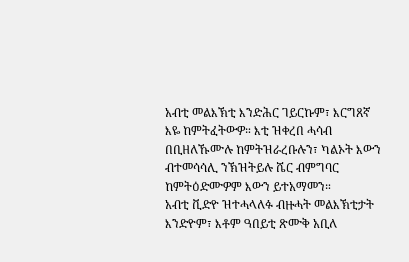አብቲ መልእኽቲ እንድሕር ገይርኩም፣ እርግጸኛ እዬ ከምትፈትውዎ። እቲ ዝቀረበ ሓሳብ በቢዘለኹሙሉ ከምትዝራረቡሉን፣ ካልኦት እውን ብተመሳሳሊ ንኽዝትይሉ ሼር ብምግባር ከምትዕድሙዎም እውን ይተአማመን።
አብቲ ቪድዮ ዝተሓላለፉ ብዙሓት መልእኽቲታት እንድዮም፣ እቶም ዓበይቲ ጽሙቅ አቢለ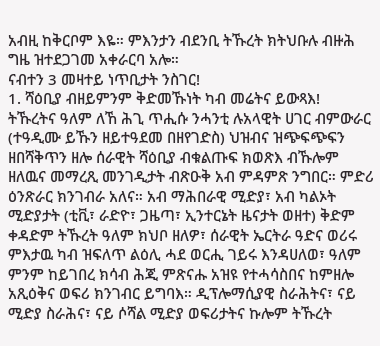አብዚ ከቅርቦም እዬ። ምእንታን ብደንቢ ትኹረት ክትህቡሉ ብዙሕ ግዜ ዝተደጋገመ አቀራርባ አሎ።
ናብተን 3 መዛተይ ነጥቢታት ንስገር!
1. ሻዕቢያ ብዘይምንም ቅድመኹነት ካብ መሬትና ይውጻእ!
ትኹረትና ዓለም ለኸ ሕጊ ጥሒሱ ንሓንቲ ሉአላዊት ሀገር ብምውራር (ተዓዲሙ ይኹን ዘይተዓደመ በዘየገድስ) ህዝብና ዝጭፍጭፍን ዘበሻቅጥን ዘሎ ሰራዊት ሻዕቢያ ብቁልጡፍ ክወጽእ ብኹሎም ዘለዉና መማረጺ መንገዲታት ብጽዑቅ አብ ምዳምጽ ንግበር። ምድሪ ዕንጽራር ክንገብራ አለና። አብ ማሕበራዊ ሚድያ፣ አብ ካልኦት ሚድያታት (ቲቪ፣ ራድዮ፣ ጋዜጣ፣ ኢንተርኔት ዜናታት ወዘተ) ቅድም ቀዳድም ትኹረት ዓለም ክህቦ ዘለዎ፣ ሰራዊት ኤርትራ ዓድና ወሪሩ ምእታዉ ካብ ዝፍለጥ ልዕሊ ሓደ ወርሒ ገይሩ እንዳሀለወ፣ ዓለም ምንም ከይገበረ ክሳብ ሕጂ ምጽናሑ አዝዩ የተሓሳስበና ከምዘሎ አጺዕቅና ወፍሪ ክንገብር ይግባእ። ዲፕሎማሲያዊ ስራሕትና፣ ናይ ሚድያ ስራሕና፣ ናይ ሶሻል ሚድያ ወፍሪታትና ኩሎም ትኹረት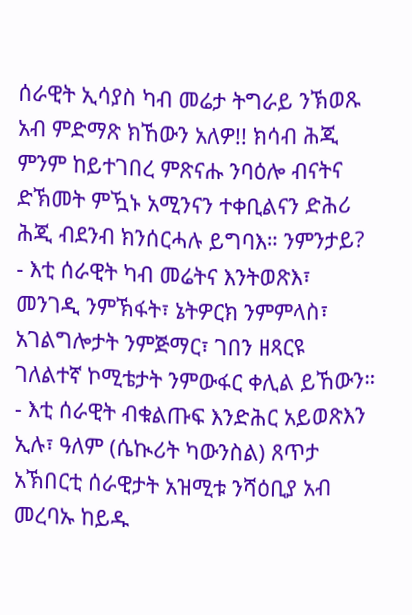ሰራዊት ኢሳያስ ካብ መሬታ ትግራይ ንኽወጹ አብ ምድማጽ ክኸውን አለዎ!! ክሳብ ሕጂ ምንም ከይተገበረ ምጽናሑ ንባዕሎ ብናትና ድኽመት ምዃኑ አሚንናን ተቀቢልናን ድሕሪ ሕጂ ብደንብ ክንሰርሓሉ ይግባእ። ንምንታይ?
- እቲ ሰራዊት ካብ መሬትና እንትወጽእ፣ መንገዲ ንምኽፋት፣ ኔትዎርክ ንምምላስ፣ አገልግሎታት ንምጅማር፣ ገበን ዘጻርዩ ገለልተኛ ኮሚቴታት ንምውፋር ቀሊል ይኸውን።
- እቲ ሰራዊት ብቁልጡፍ እንድሕር አይወጽእን ኢሉ፣ ዓለም (ሴኲሪት ካውንስል) ጸጥታ አኽበርቲ ሰራዊታት አዝሚቱ ንሻዕቢያ አብ መረባኡ ከይዱ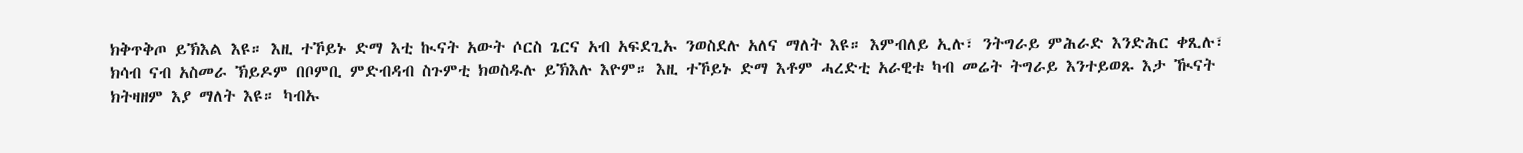ክቅጥቅጦ ይኽእል እዩ። እዚ ተኾይኑ ድማ እቲ ኲናት አውት ሶርስ ጌርና አብ አፍደጊኡ ንወስደሉ አለና ማለት እዩ። እምብለይ ኢሉ፣ ንትግራይ ምሕራድ እንድሕር ቀጺሉ፣ ክሳብ ናብ አስመራ ኽይዶም በቦምቢ ምድብዳብ ስጉምቲ ክወስዱሉ ይኽእሉ እዮም። እዚ ተኾይኑ ድማ እቶም ሓረድቲ አራዊቱ ካብ መሬት ትግራይ እንተይወጹ እታ ዂናት ክትዛዘም እያ ማለት እዩ። ካብኡ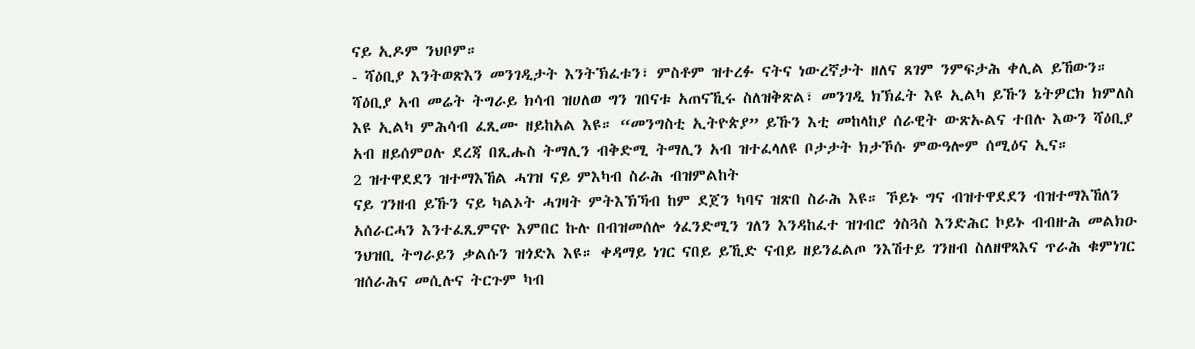ናይ ኢዶም ንህቦም።
- ሻዕቢያ እንትወጽእን መንገዲታት እንትኽፈቱን፣ ምስቶም ዝተረፉ ናትና ነውረኛታት ዘለና ጸገም ንምፍታሕ ቀሊል ይኸውን።
ሻዕቢያ አብ መሬት ትግራይ ክሳብ ዝሀለወ ግን ገበናቱ አጠናኺሩ ስለዝቅጽል፣ መንገዲ ክኽፈት እዩ ኢልካ ይኹን ኔትዎርክ ክምለስ እዩ ኢልካ ምሕሳብ ፈጺሙ ዘይከአል እዩ። “መንግስቲ ኢትዮጵያ” ይኹን እቲ መከላከያ ሰራዊት ውጽኡልና ተበሉ እውን ሻዕቢያ አብ ዘይሰምዐሉ ደረጃ በጺሑስ ትማሊን ብቅድሚ ትማሊን አብ ዝተፈላለዩ ቦታታት ክታኾሱ ምውዓሎም ሰሚዕና ኢና።
2 ዝተዋደደን ዝተማእኸል ሓገዝ ናይ ምእካብ ስራሕ ብዝምልከት
ናይ ገንዘብ ይኹን ናይ ካልኦት ሓገዛት ምትእኽኻብ ከም ደጀን ካባና ዝጽበ ስራሕ እዩ። ኾይኑ ግና ብዝተዋደደን ብዝተማእኸለን አሰራርሓን እንተፈጺምናዮ እምበር ኩሉ በብዝመሰሎ ጎፈንድሚን ገለን እንዳከፈተ ዝገብሮ ጎስጓስ እንድሕር ኮይኑ ብብዙሕ መልክዑ ንህዝቢ ትግራይን ቃልሱን ዝጎድእ እዩ። ቀዳማይ ነገር ናበይ ይኺድ ናብይ ዘይንፈልጦ ንእሽተይ ገንዘብ ስለዘዋጻእና ጥራሕ ቁምነገር ዝሰራሕና መሲሉና ትርጉም ካብ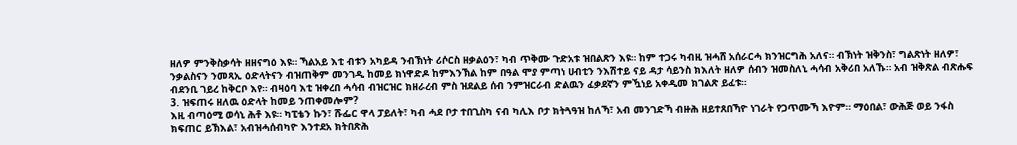ዘለዎ ምንቅስቃሳት ዘዘናግዕ እዩ። ኻልአይ እቲ ብቱን አካይዳ ንብኽነት ሪሶርስ ዘቃልዕን፣ ካብ ጥቅሙ ጉድአቱ ዝበልጽን እዩ። ከም ተጋሩ ካብዚ ዝሓሸ አሰራርሓ ክንዝርግሕ አለና። ብኽነት ዝቅንስ፣ ግልጽነት ዘለዎ፣ ንቃልስናን ንመጻኢ ዕድላትናን ብዝጠቅም መንገዲ ከመይ ክነዋድዶ ከምእንኽል ከም በዓል ሞያ ምጣነ ሀብቲን ንእሽተይ ናይ ዳታ ሳይንስ ክእለት ዘለዎ ሰብን ዝመስለኒ ሓሳብ አቅሪበ አለኹ። አብ ዝቅጽል ብጽሑፍ ብደንቢ ገይረ ከቅርቦ እየ። ብዛዕባ እቲ ዝቀረበ ሓሳብ ብዝርዝር ክዘራረብ ምስ ዝደልይ ሰብ ንምዝርራብ ድልዉን ፈቃደኛን ምዃነይ አቀዲመ ክገልጽ ይፈቱ።
3. ዝፍጠሩ ዘለዉ ዕድላት ከመይ ንጠቀመሎም?
እዚ ብጣዕሚ ወሳኒ ሕቶ እዩ። ካፒቴን ኩን፣ ሹፌር ዋላ ፓይለት፣ ካብ ሓደ ቦታ ተበጊስካ ናብ ካሊእ ቦታ ክትጓዓዝ ከለኻ፣ አብ መንገድኻ ብዙሕ ዘይተጸበኻዮ ነገራት የጋጥሙኻ እዮም። ማዕበል፣ ውሕጅ ወይ ንፋስ ክፍጠር ይኽእል፣ አብዝሓሰብካዮ እንተደአ ክትበጽሕ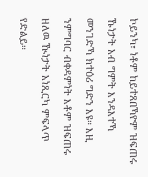ኮይንካ፣ ነቶም ከይተጸበኻዮም ዝፍጠሩ ኹነታት አብ ግምት እንዳእተኻ መንገድኻ ክተዕሪ ግድን እዩ። እዚ ንምግባር ብቀዳምነት እቶም ዝፍጠሩ ዘለዉ ዂነታት አነጺርካ ምፍላጥ የድልይ።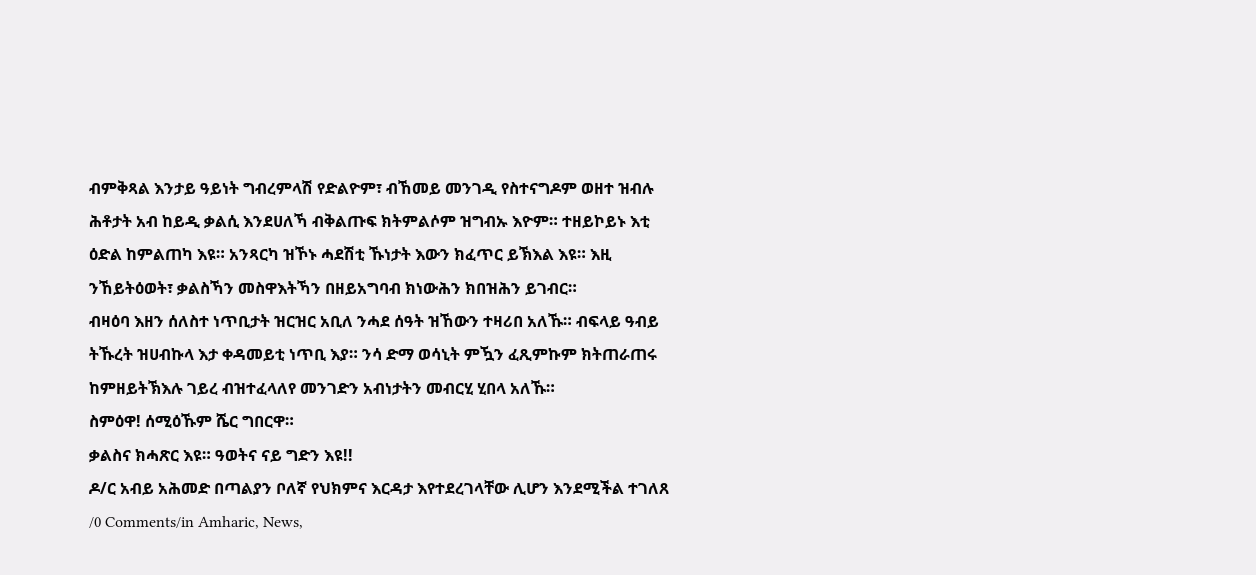ብምቅጻል እንታይ ዓይነት ግብረምላሽ የድልዮም፣ ብኸመይ መንገዲ የስተናግዶም ወዘተ ዝብሉ ሕቶታት አብ ከይዲ ቃልሲ እንደሀለኻ ብቅልጡፍ ክትምልሶም ዝግብኡ እዮም። ተዘይኮይኑ እቲ ዕድል ከምልጠካ እዩ። አንጻርካ ዝኾኑ ሓደሽቲ ኹነታት እውን ክፈጥር ይኽእል እዩ። እዚ ንኸይትዕወት፣ ቃልስኻን መስዋእትኻን በዘይአግባብ ክነውሕን ክበዝሕን ይገብር።
ብዛዕባ እዘን ሰለስተ ነጥቢታት ዝርዝር አቢለ ንሓደ ሰዓት ዝኸውን ተዛሪበ አለኹ። ብፍላይ ዓብይ ትኹረት ዝሀብኩላ እታ ቀዳመይቲ ነጥቢ እያ። ንሳ ድማ ወሳኒት ምዃን ፈጺምኩም ክትጠራጠሩ ከምዘይትኽእሉ ገይረ ብዝተፈላለየ መንገድን አብነታትን መብርሂ ሂበላ አለኹ።
ስምዕዋ! ሰሚዕኹም ሼር ግበርዋ።
ቃልስና ክሓጽር እዩ። ዓወትና ናይ ግድን እዩ!!
ዶ/ር አብይ አሕመድ በጣልያን ቦለኛ የህክምና እርዳታ እየተደረገላቸው ሊሆን እንደሚችል ተገለጸ
/0 Comments/in Amharic, News,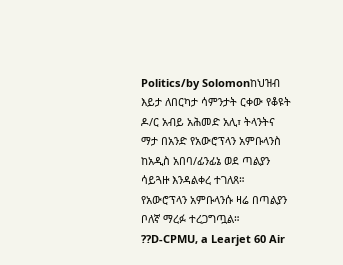Politics/by Solomonከህዝብ እይታ ለበርካታ ሳምንታት ርቀው የቆዩት ዶ/ር አብይ አሕመድ አሊ፣ ትላንትና ማታ በአንድ የአውሮፕላን አምቡላንስ ከአዲስ አበባ/ፊንፊኔ ወደ ጣልያን ሳይጓዙ እንዳልቀረ ተገለጸ።
የአውሮፕላን አምቡላንሱ ዛሬ በጣልያን ቦለኛ ማረፉ ተረጋግጧል።
??D-CPMU, a Learjet 60 Air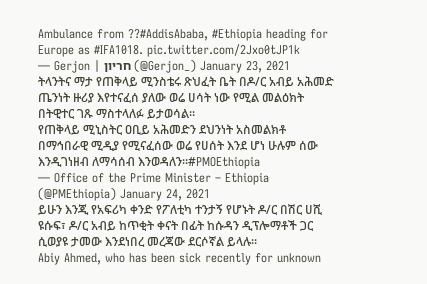Ambulance from ??#AddisAbaba, #Ethiopia heading for Europe as #IFA1018. pic.twitter.com/2Jxo0tJP1k
— Gerjon | חריון (@Gerjon_) January 23, 2021
ትላንትና ማታ የጠቅላይ ሚንስቴሩ ጽህፈት ቤት በዶ/ር አብይ አሕመድ ጤንነት ዙሪያ እየተናፈሰ ያለው ወሬ ሀሳት ነው የሚል መልዕክት በትዊተር ገጹ ማስተላለፉ ይታወሳል።
የጠቅላይ ሚኒስትር ዐቢይ አሕመድን ደህንነት አስመልክቶ በማኅበራዊ ሚዲያ የሚናፈሰው ወሬ የሀሰት እንደ ሆነ ሁሉም ሰው እንዲገነዘብ ለማሳሰብ እንወዳለን።#PMOEthiopia
— Office of the Prime Minister – Ethiopia (@PMEthiopia) January 24, 2021
ይሁን እንጂ የአፍሪካ ቀንድ የፖለቲካ ተንታኝ የሆኑት ዶ/ር በሽር ሀሺ ዩሱፍ፣ ዶ/ር አብይ ከጥቂት ቀናት በፊት ከሱዳን ዲፕሎማቶች ጋር ሲወያዩ ታመው እንደነበረ መረጃው ደርሶኛል ይላሉ።
Abiy Ahmed, who has been sick recently for unknown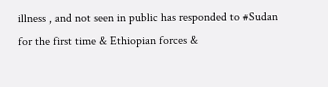illness , and not seen in public has responded to #Sudan for the first time & Ethiopian forces &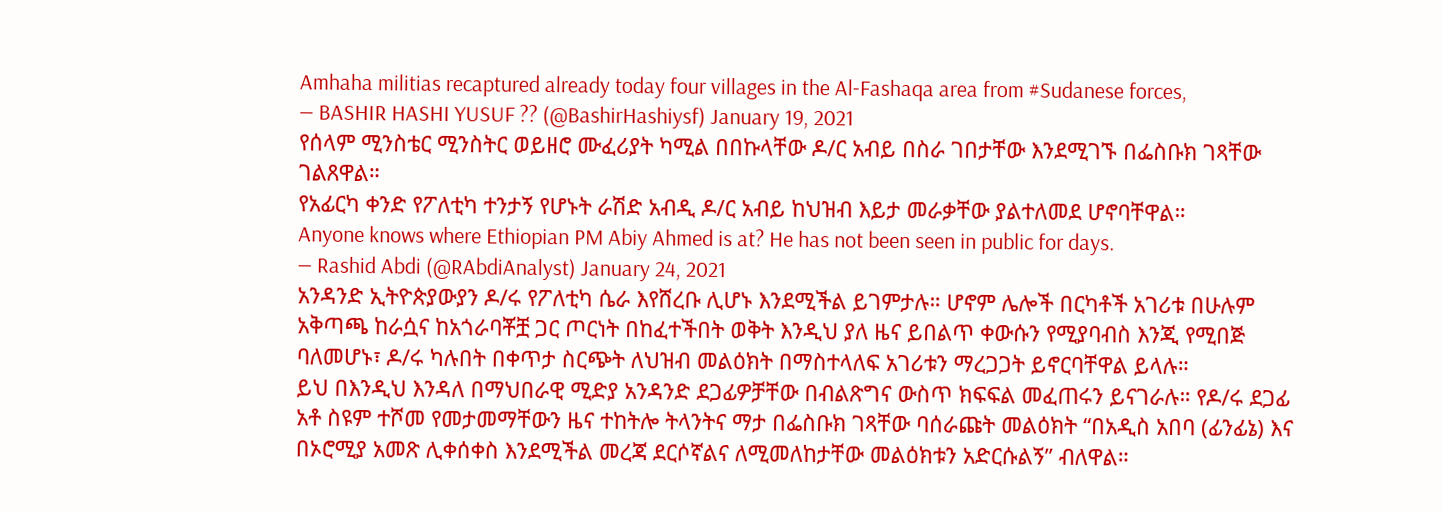Amhaha militias recaptured already today four villages in the Al-Fashaqa area from #Sudanese forces,
— BASHIR HASHI YUSUF ?? (@BashirHashiysf) January 19, 2021
የሰላም ሚንስቴር ሚንስትር ወይዘሮ ሙፈሪያት ካሚል በበኩላቸው ዶ/ር አብይ በስራ ገበታቸው እንደሚገኙ በፌስቡክ ገጻቸው ገልጸዋል።
የአፊርካ ቀንድ የፖለቲካ ተንታኝ የሆኑት ራሽድ አብዲ ዶ/ር አብይ ከህዝብ እይታ መራቃቸው ያልተለመደ ሆኖባቸዋል።
Anyone knows where Ethiopian PM Abiy Ahmed is at? He has not been seen in public for days.
— Rashid Abdi (@RAbdiAnalyst) January 24, 2021
አንዳንድ ኢትዮጵያውያን ዶ/ሩ የፖለቲካ ሴራ እየሸረቡ ሊሆኑ እንደሚችል ይገምታሉ። ሆኖም ሌሎች በርካቶች አገሪቱ በሁሉም አቅጣጫ ከራሷና ከአጎራባቾቿ ጋር ጦርነት በከፈተችበት ወቅት እንዲህ ያለ ዜና ይበልጥ ቀውሱን የሚያባብስ እንጂ የሚበጅ ባለመሆኑ፣ ዶ/ሩ ካሉበት በቀጥታ ስርጭት ለህዝብ መልዕክት በማስተላለፍ አገሪቱን ማረጋጋት ይኖርባቸዋል ይላሉ።
ይህ በእንዲህ እንዳለ በማህበራዊ ሚድያ አንዳንድ ደጋፊዎቻቸው በብልጽግና ውስጥ ክፍፍል መፈጠሩን ይናገራሉ። የዶ/ሩ ደጋፊ አቶ ስዩም ተሾመ የመታመማቸውን ዜና ተከትሎ ትላንትና ማታ በፌስቡክ ገጻቸው ባሰራጩት መልዕክት “በአዲስ አበባ (ፊንፊኔ) እና በኦሮሚያ አመጽ ሊቀሰቀስ እንደሚችል መረጃ ደርሶኛልና ለሚመለከታቸው መልዕክቱን አድርሱልኝ” ብለዋል።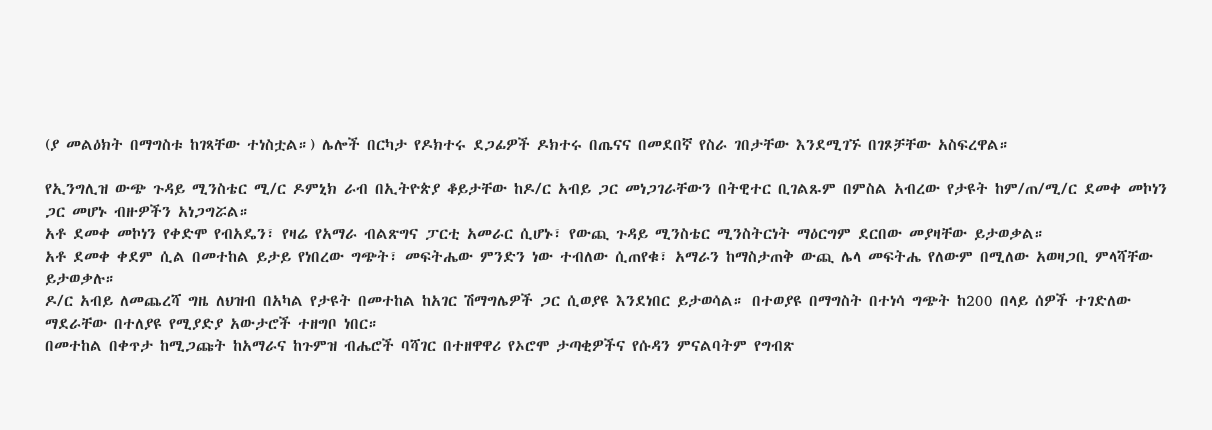(ያ መልዕክት በማግስቱ ከገጻቸው ተነስቷል።) ሌሎች በርካታ የዶክተሩ ደጋፊዎች ዶክተሩ በጤናና በመደበኛ የስራ ገበታቸው እንደሚገኙ በገጾቻቸው አስፍረዋል።

የኢንግሊዝ ውጭ ጉዳይ ሚንስቴር ሚ/ር ዶምኒክ ራብ በኢትዮጵያ ቆይታቸው ከዶ/ር አብይ ጋር መነጋገራቸውን በትዊተር ቢገልጹም በምስል አብረው የታዩት ከም/ጠ/ሚ/ር ደመቀ መኮነን ጋር መሆኑ ብዙዎችን አነጋግሯል።
አቶ ደመቀ መኮነን የቀድሞ የብአዴን፣ የዛሬ የአማራ ብልጽግና ፓርቲ አመራር ሲሆኑ፣ የውጪ ጉዳይ ሚንስቴር ሚንስትርነት ማዕርግም ደርበው መያዛቸው ይታወቃል።
አቶ ደመቀ ቀደም ሲል በመተከል ይታይ የነበረው ግጭት፣ መፍትሔው ምንድን ነው ተብለው ሲጠየቁ፣ አማራን ከማስታጠቅ ውጪ ሌላ መፍትሔ የለውም በሚለው አወዛጋቢ ምላሻቸው ይታወቃሉ።
ዶ/ር አብይ ለመጨረሻ ግዜ ለህዝብ በአካል የታዩት በመተከል ከአገር ሽማግሌዎች ጋር ሲወያዩ እንደነበር ይታወሳል። በተወያዩ በማግስት በተነሳ ግጭት ከ200 በላይ ሰዎች ተገድለው ማደራቸው በተለያዩ የሚያድያ አውታሮች ተዘግቦ ነበር።
በመተከል በቀጥታ ከሚጋጩት ከአማራና ከጉምዝ ብሔሮች ባሻገር በተዘዋዋሪ የኦሮሞ ታጣቂዎችና የሱዳን ምናልባትም የግብጽ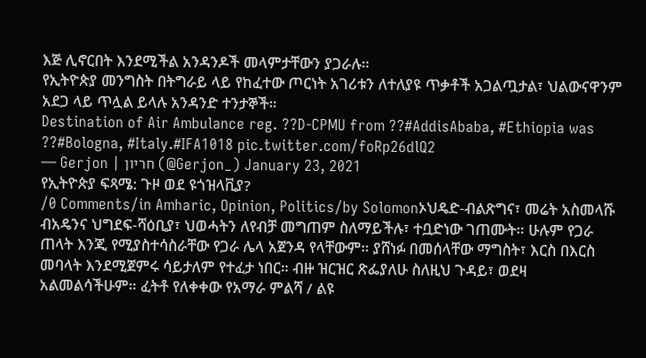እጅ ሊኖርበት እንደሚችል አንዳንዶች መላምታቸውን ያጋራሉ።
የኢትዮጵያ መንግስት በትግራይ ላይ የከፈተው ጦርነት አገሪቱን ለተለያዩ ጥቃቶች አጋልጧታል፣ ህልውናዋንም አደጋ ላይ ጥሏል ይላሉ አንዳንድ ተንታኞች።
Destination of Air Ambulance reg. ??D-CPMU from ??#AddisAbaba, #Ethiopia was ??#Bologna, #Italy.#IFA1018 pic.twitter.com/foRp26dlQ2
— Gerjon | חריון (@Gerjon_) January 23, 2021
የኢትዮጵያ ፍጻሜ: ጉዞ ወደ ዩጎዝላቪያ?
/0 Comments/in Amharic, Opinion, Politics/by Solomonኦህዴድ-ብልጽግና፣ መሬት አስመላሹ ብአዴንና ህግደፍ-ሻዕቢያ፣ ህወሓትን ለየብቻ መግጠም ስለማይችሉ፣ ተቧድነው ገጠሙት። ሁሉም የጋራ ጠላት እንጂ የሚያስተሳስራቸው የጋራ ሌላ አጀንዳ የላቸውም። ያሸነፉ በመሰላቸው ማግስት፣ እርስ በእርስ መባላት እንደሚጀምሩ ሳይታለም የተፈታ ነበር። ብዙ ዝርዝር ጽፌያለሁ ስለዚህ ጉዳይ፣ ወደዛ አልመልሳችሁም። ፈትቶ የለቀቀው የአማራ ምልሻ / ልዩ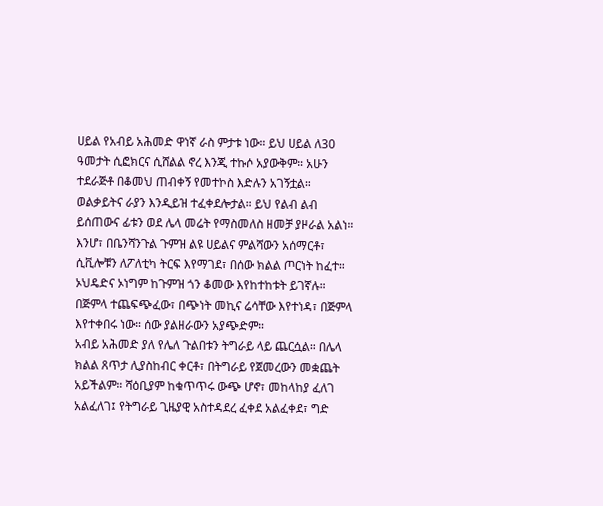ሀይል የአብይ አሕመድ ዋነኛ ራስ ምታቱ ነው። ይህ ሀይል ለ30 ዓመታት ሲፎክርና ሲሸልል ኖረ እንጂ ተኩሶ አያውቅም። አሁን ተደራጅቶ በቆመህ ጠብቀኝ የመተኮስ እድሉን አገኝቷል። ወልቃይትና ራያን እንዲይዝ ተፈቀደሎታል። ይህ የልብ ልብ ይሰጠውና ፊቱን ወደ ሌላ መሬት የማስመለስ ዘመቻ ያዞራል አልነ። እንሆ፣ በቤንሻንጉል ጉምዝ ልዩ ሀይልና ምልሻውን አሰማርቶ፣ ሲቪሎቹን ለፖለቲካ ትርፍ እየማገደ፣ በሰው ክልል ጦርነት ከፈተ። ኦህዴድና ኦነግም ከጉምዝ ጎን ቆመው እየከተከቱት ይገኛሉ። በጅምላ ተጨፍጭፈው፣ በጭነት መኪና ሬሳቸው እየተነዳ፣ በጅምላ እየተቀበሩ ነው። ሰው ያልዘራውን አያጭድም።
አብይ አሕመድ ያለ የሌለ ጉልበቱን ትግራይ ላይ ጨርሷል። በሌላ ክልል ጸጥታ ሊያስከብር ቀርቶ፣ በትግራይ የጀመረውን መቋጨት አይችልም። ሻዕቢያም ከቁጥጥሩ ውጭ ሆኖ፣ መከላከያ ፈለገ አልፈለገ፤ የትግራይ ጊዜያዊ አስተዳደረ ፈቀደ አልፈቀደ፣ ግድ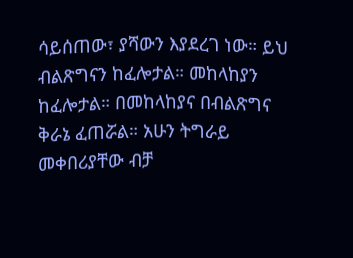ሳይሰጠው፣ ያሻውን እያደረገ ነው። ይህ ብልጽግናን ከፈሎታል። መከላከያን ከፈሎታል። በመከላከያና በብልጽግና ቅራኔ ፈጠሯል። አሁን ትግራይ መቀበሪያቸው ብቻ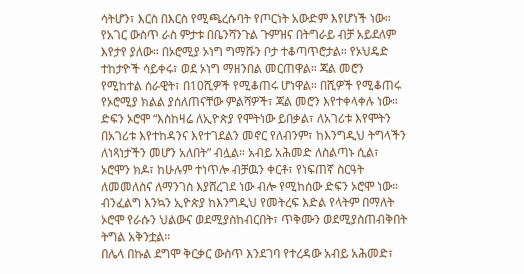ሳትሆን፣ እርስ በእርስ የሚጫረሱባት የጦርነት አውድም እየሆነች ነው።
የአገር ውስጥ ራስ ምታቱ በቤንሻንጉል ጉምዝና በትግራይ ብቻ አይደለም እየታየ ያለው። በኦሮሚያ ኦነግ ግማሹን ቦታ ተቆጣጥሮታል። የኦህዴድ ተከታዮች ሳይቀሩ፣ ወደ ኦነግ ማዘንበል መርጠዋል። ጃል መሮን የሚከተል ሰራዊት፣ በ10ሺዎች የሚቆጠሩ ሆነዋል። በሺዎች የሚቆጠሩ የኦሮሚያ ክልል ያሰለጠናቸው ምልሻዎች፣ ጃል መሮን እየተቀላቀሉ ነው። ድፍን ኦሮሞ “እስከዛሬ ለኢዮጵያ የሞትነው ይበቃል፣ ለአገሪቱ እየሞትን በአገሪቱ እየተከዳንና እየተገደልን መኖር የለብንም፣ ከእንግዲህ ትግላችን ለነጻነታችን መሆን አለበት” ብሏል። አብይ አሕመድ ለስልጣኑ ሲል፣ ኦሮሞን ክዶ፣ ከሁሉም ተነጥሎ ብቻዉን ቀርቶ፣ የነፍጠኛ ስርዓት ለመመለስና ለማንገስ እያሸረገደ ነው ብሎ የሚከሰው ድፍን ኦሮሞ ነው። ብንፈልግ እንኳን ኢዮጵያ ከእንግዲህ የመትረፍ እድል የላትም በማለት ኦሮሞ የራሱን ህልውና ወደሚያስከብርበት፣ ጥቅሙን ወደሚያስጠብቅበት ትግል አቅንቷል።
በሌላ በኩል ደግሞ ቅርቃር ውስጥ እንደገባ የተረዳው አብይ አሕመድ፣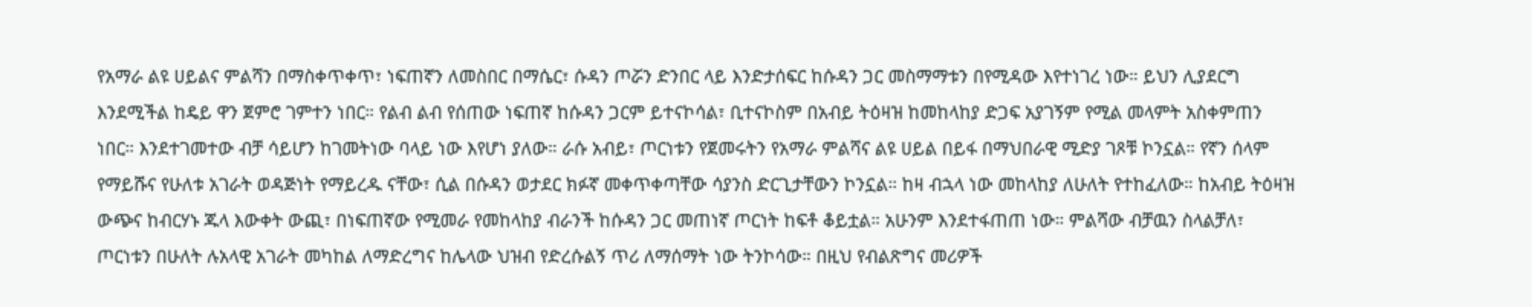የአማራ ልዩ ሀይልና ምልሻን በማስቀጥቀጥ፣ ነፍጠኛን ለመስበር በማሴር፣ ሱዳን ጦሯን ድንበር ላይ እንድታሰፍር ከሱዳን ጋር መስማማቱን በየሚዳው እየተነገረ ነው። ይህን ሊያደርግ እንደሚችል ከዴይ ዋን ጀምሮ ገምተን ነበር። የልብ ልብ የሰጠው ነፍጠኛ ከሱዳን ጋርም ይተናኮሳል፣ ቢተናኮስም በአብይ ትዕዛዝ ከመከላከያ ድጋፍ አያገኝም የሚል መላምት አስቀምጠን ነበር። እንደተገመተው ብቻ ሳይሆን ከገመትነው ባላይ ነው እየሆነ ያለው። ራሱ አብይ፣ ጦርነቱን የጀመሩትን የአማራ ምልሻና ልዩ ሀይል በይፋ በማህበራዊ ሚድያ ገጾቹ ኮንኗል። የኛን ሰላም የማይሹና የሁለቱ አገራት ወዳጅነት የማይረዱ ናቸው፣ ሲል በሱዳን ወታደር ክፉኛ መቀጥቀጣቸው ሳያንስ ድርጊታቸውን ኮንኗል። ከዛ ብኋላ ነው መከላከያ ለሁለት የተከፈለው። ከአብይ ትዕዛዝ ውጭና ከብርሃኑ ጁላ እውቀት ውጪ፣ በነፍጠኛው የሚመራ የመከላከያ ብራንች ከሱዳን ጋር መጠነኛ ጦርነት ከፍቶ ቆይቷል። አሁንም እንደተፋጠጠ ነው። ምልሻው ብቻዉን ስላልቻለ፣ ጦርነቱን በሁለት ሉአላዊ አገራት መካከል ለማድረግና ከሌላው ህዝብ የድረሱልኝ ጥሪ ለማሰማት ነው ትንኮሳው። በዚህ የብልጽግና መሪዎች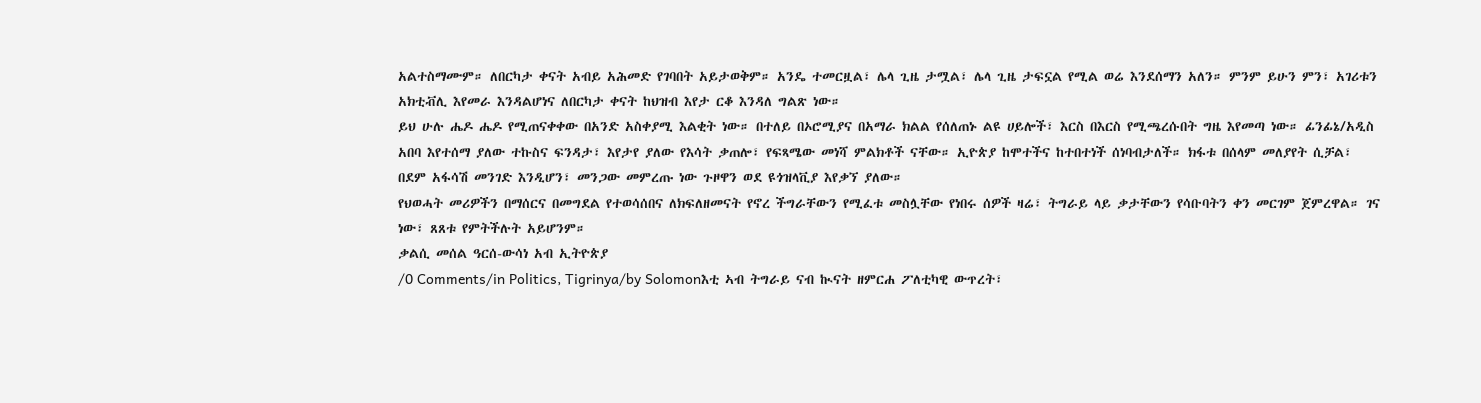አልተስማሙም። ለበርካታ ቀናት አብይ አሕመድ የገባበት አይታወቅም። አንዴ ተመርዟል፣ ሌላ ጊዜ ታሟል፣ ሌላ ጊዜ ታፍኗል የሚል ወሬ እንደሰማን አለን። ምንም ይሁን ምን፣ አገሪቱን አክቲቭሊ እየመራ እንዳልሆነና ለበርካታ ቀናት ከህዝብ እየታ ርቆ እንዳለ ግልጽ ነው።
ይህ ሁሉ ሔዶ ሔዶ የሚጠናቀቀው በአንድ አስቀያሚ እልቂት ነው። በተለይ በኦሮሚያና በአማራ ክልል የሰለጠኑ ልዩ ሀይሎች፣ እርስ በእርስ የሚጫረሱበት ግዜ እየመጣ ነው። ፊንፊኔ/አዲስ አበባ እየተሰማ ያለው ተኩስና ፍንዳታ፣ እየታየ ያለው የእሳት ቃጠሎ፣ የፍጻሜው መነሻ ምልክቶች ናቸው። ኢዮጵያ ከሞተችና ከተበተነች ሰነባብታለች። ክፋቱ በሰላም መለያየት ሲቻል፣ በደም አፋሳሽ መንገድ እንዲሆን፣ መንጋው መምረጡ ነው ጉዞዋን ወደ ዩጎዝላቪያ እየቃኘ ያለው።
የህወሓት መሪዎችን በማሰርና በመግደል የተወሳሰበና ለክፍለዘመናት የኖረ ችግራቸውን የሚፈቱ መስሏቸው የነበሩ ሰዎች ዛሬ፣ ትግራይ ላይ ቃታቸውን የሳቡባትን ቀን መርገም ጀምረዋል። ገና ነው፣ ጸጸቱ የምትችሉት አይሆንም።
ቃልሲ መሰል ዓርሰ-ውሳነ አብ ኢትዮጵያ
/0 Comments/in Politics, Tigrinya/by Solomonእቲ ኣብ ትግራይ ናብ ኲናት ዘምርሐ ፖለቲካዊ ውጥረት፣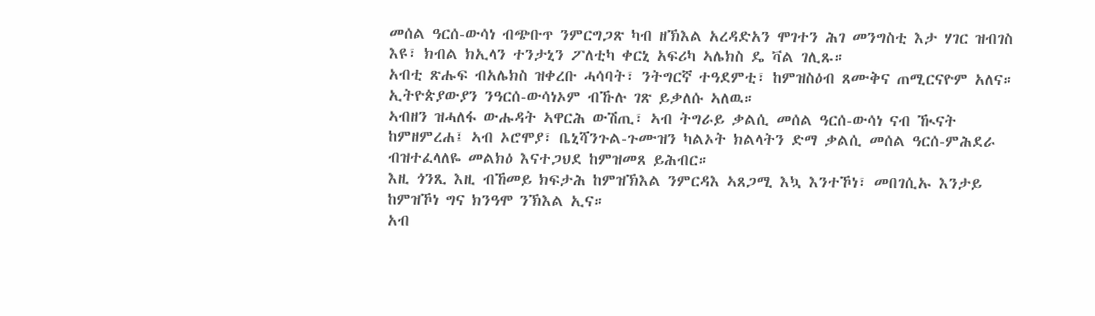መሰል ዓርሰ-ውሳነ ብጭቡጥ ንምርግጋጽ ካብ ዘኽእል አረዳድአን ሞገተን ሕገ መንግስቲ እታ ሃገር ዝብገስ እዩ፣ ክብል ክኢላን ተንታኒን ፖለቲካ ቀርኒ አፍሪካ ኣሌክስ ዴ ቫል ገሊጹ።
አብቲ ጽሑፍ ብአሌክስ ዝቀረቡ ሓሳባት፣ ንትግርኛ ተዓደምቲ፣ ከምዝስዕብ ጸሙቅና ጠሚርናዮም አለና።
ኢትዮጵያውያን ንዓርሰ-ውሳነኦም ብኹሉ ገጽ ይቃለሱ ኣለዉ።
ኣብዘን ዝሓለፋ ውሑዳት ኣዋርሕ ውሽጢ፣ ኣብ ትግራይ ቃልሲ መሰል ዓርሰ-ውሳነ ናብ ዂናት ከምዘምረሐ፤ ኣብ ኦሮሞያ፣ ቤኒሻንጉል-ጉሙዝን ካልኦት ክልላትን ድማ ቃልሲ መሰል ዓርሰ-ምሕደራ ብዝተፈላለዬ መልክዕ እናተጋህደ ከምዝመጸ ይሕብር።
እዚ ጎንጺ እዚ ብኸመይ ክፍታሕ ከምዝኽእል ንምርዳእ ኣጸጋሚ እኳ እንተኾነ፣ መበገሲኡ እንታይ ከምዝኾነ ግና ክንዓሞ ንኽእል ኢና።
አብ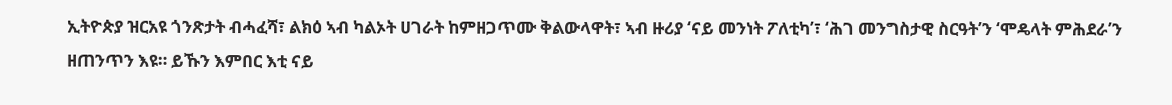ኢትዮጵያ ዝርአዩ ጎንጽታት ብሓፈሻ፣ ልክዕ ኣብ ካልኦት ሀገራት ከምዘጋጥሙ ቅልውላዋት፣ ኣብ ዙሪያ ‘ናይ መንነት ፖለቲካ’፣ ‘ሕገ መንግስታዊ ስርዓት’ን ‘ሞዴላት ምሕደራ’ን ዘጠንጥን እዩ። ይኹን እምበር እቲ ናይ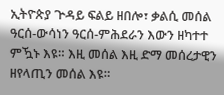ኢትዮጵያ ጕዳይ ፍልይ ዘበሎ፣ ቃልሲ መሰል ዓርሰ-ውሳነን ዓርሰ-ምሕደራን እውን ዘካተተ ምዃኑ እዩ። እዚ መሰል እዚ ድማ መሰረታዊን ዘየላጢን መሰል እዩ።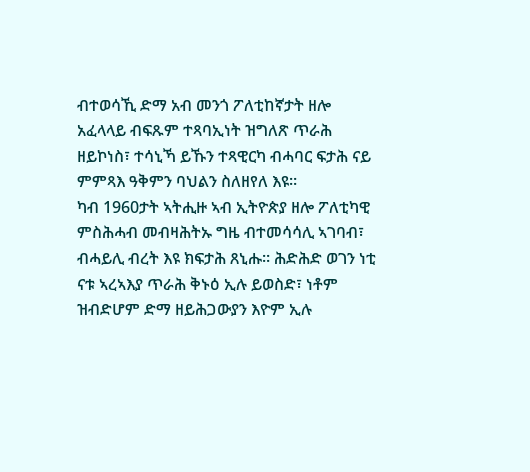ብተወሳኺ ድማ አብ መንጎ ፖለቲከኛታት ዘሎ አፈላላይ ብፍጹም ተጻባኢነት ዝግለጽ ጥራሕ ዘይኮነስ፣ ተሳኒኻ ይኹን ተጻዊርካ ብሓባር ፍታሕ ናይ ምምጻእ ዓቅምን ባህልን ስለዘየለ እዩ።
ካብ 1960ታት ኣትሒዙ ኣብ ኢትዮጵያ ዘሎ ፖለቲካዊ ምስሕሓብ መብዛሕትኡ ግዜ ብተመሳሳሊ ኣገባብ፣ ብሓይሊ ብረት እዩ ክፍታሕ ጸኒሑ። ሕድሕድ ወገን ነቲ ናቱ ኣረኣእያ ጥራሕ ቅኑዕ ኢሉ ይወስድ፣ ነቶም ዝብድሆም ድማ ዘይሕጋውያን እዮም ኢሉ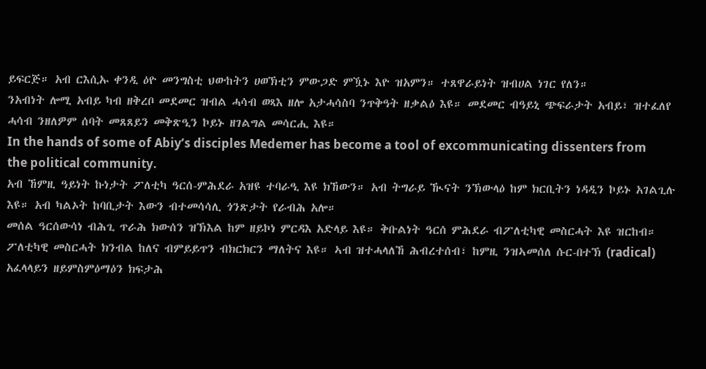ይፍርጅ። አብ ርእሲኡ ቀንዲ ዕዮ መንግስቲ ህውከትን ሀወኽቲን ምውጋድ ምዃኑ እዮ ዝአምን። ተጸዋራይነት ዝብሀል ነገር የለን።
ንአብነት ሎሚ አብይ ካብ ዘቅረቦ መደመር ዝብል ሓሳብ ወጻእ ዘሎ አታሓሳስባ ንጥቅዓት ዘቃልዕ እዩ። መደመር ብዓይኒ ጭፍራታት አብይ፣ ዝተፈለየ ሓሳብ ንዘለዎም ሰባት መጸጸይን መቅጽዒን ኮይኑ ዘገልግል መሳርሒ እዩ።
In the hands of some of Abiy’s disciples Medemer has become a tool of excommunicating dissenters from the political community.
አብ ኸምዚ ዓይነት ኩነታት ፖለቲካ ዓርሰ-ምሕደራ አዝዩ ተባራዒ እዩ ክኸውን። አብ ትግራይ ዂናት ንኽውላዕ ከም ክርቢትን ነዳዲን ኮይኑ አገልጊሉ እዩ። አብ ካልኦት ከባቢታት እውን ብተመሳሳሊ ጎንጽታት የራብሕ አሎ።
መሰል ዓርሰውሳነ ብሕጊ ጥራሕ ክውሰን ዝኽእል ከም ዘይኮነ ምርዳእ አድላይ እዩ። ቅቡልነት ዓርሰ ምሕደራ ብፖለቲካዊ መስርሓት እዩ ዝርከብ። ፖለቲካዊ መስርሓት ክንብል ከለና ብምይይጥን ብክርክርን ማለትና እዩ። ኣብ ዝተሓላለኸ ሕብረተሰብ፣ ከምዚ ንዝኣመሰለ ሱር-በተኽ (radical) አፈላላይን ዘይምስምዕማዕን ክፍታሕ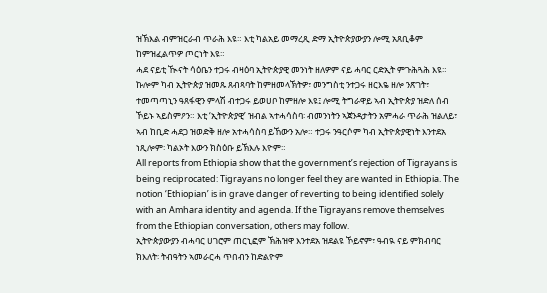ዝኽእል ብምዝርራብ ጥራሕ እዩ። እቲ ካልአይ መማረጺ ድማ ኢትዮጵያውያን ሎሚ አጸቢቆም ከምዝፈልጥዎ ጦርነት እዩ።
ሓደ ናይቲ ዂናት ሳዕቤን ተጋሩ ብዛዕባ ኢትዮጵያዊ መንነት ዘለዎም ናይ ሓባር ርድኢት ምጉሕጓሕ እዩ።
ኩሎም ካብ ኢትዮጵያ ዝመጹ ጸብጻባት ከምዘመላኽትዎ፣ መንግስቲ ንተጋሩ ዘርእዬ ዘሎ ንጽገት፣ ተመጣጣኒን ዓጸፋዊን ምላሽ ብተጋሩ ይወሀቦ ከምዘሎ እዩ፤ ሎሚ ትግራዋይ ኣብ ኢትዮጵያ ዝድለ ሰብ ኾይኑ ኣይስምዖን። እቲ ‘ኢትዮጵያዊ’ ዝብል ኣተሓሳስባ፡ ብመንነትን ኣጀንዳታትን አምሓራ ጥራሕ ዝልለይ፣ ኣብ ከቢድ ሓደጋ ዝወድቅ ዘሎ አተሓሳስባ ይኸውን አሎ። ተጋሩ ንዓርሶም ካብ ኢትዮጵያዊነት እንተደአ ነጺሎም፡ ካልኦት እውን ክስዕቡ ይኽእሉ እዮም።
All reports from Ethiopia show that the government’s rejection of Tigrayans is being reciprocated: Tigrayans no longer feel they are wanted in Ethiopia. The notion ‘Ethiopian’ is in grave danger of reverting to being identified solely with an Amhara identity and agenda. If the Tigrayans remove themselves from the Ethiopian conversation, others may follow.
ኢትዮጵያውያን ብሓባር ሀገሮም ጠርኒፎም ኽሕዝዋ እንተደአ ዝደልዩ ኾይኖም፣ ዓብዪ ናይ ምክብባር ክእለት፡ ትብዓትን ኣመራርሓ ጥበብን ከድልዮም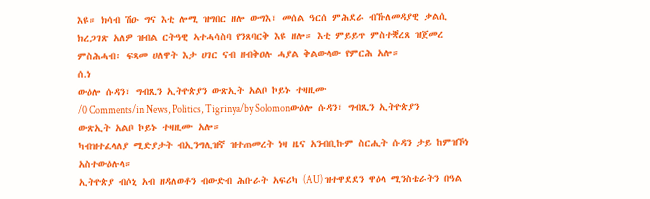እዩ። ክሳብ ሽዑ ግና እቲ ሎሚ ዝግበር ዘሎ ውግእ፣ መሰል ዓርሰ ምሕደራ ብኹለመዳያዊ ቃልሲ ክረጋገጽ አለዎ ዝብል ርትዓዊ ኣተሓሳስባ የንጸባርቅ እዩ ዘሎ። እቲ ምይይጥ ምስተቛረጸ ዝጀመረ ምስሕሓብ፡ ፍጻመ ሀለዋት እታ ሀገር ናብ ዘብቅዐሉ ሓያል ቅልውላው የምርሕ አሎ።
ሰ.ነ
ውዕሎ ሱዳን፣ ግብጺን ኢትዮጵያን ውጽኢት አልቦ ኮይኑ ተዛዚሙ
/0 Comments/in News, Politics, Tigrinya/by Solomonውዕሎ ሱዳን፣ ግብጺን ኢትዮጵያን ውጽኢት አልቦ ኮይኑ ተዛዚሙ አሎ።
ካብዝተፈላለያ ሚድያታት ብኢንግሊዝኛ ዝተጠመረት ነዛ ዜና አንብቢኩም ስርሒት ሱዳን ታይ ከምዝኾነ አስተውዕሉላ።
ኢትዮጵያ ብሶኒ አብ ዘዳለወቶን ብውድብ ሕቡራት አፍሪካ (AU) ዝተዋደደን ዋዕላ ሚንስቴራትን በዓል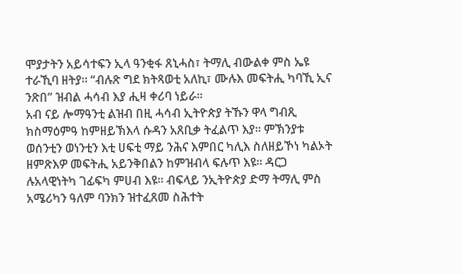ሞያታትን አይሳተፍን ኢላ ዓንቂፋ ጸኒሓስ፣ ትማሊ ብውልቀ ምስ ኤዩ ተራኺባ ዘትያ። “ብሉጽ ግደ ክትጻወቲ አለኪ፣ ሙሉእ መፍትሒ ካባኺ ኢና ንጽበ” ዝብል ሓሳብ እያ ሒዛ ቀሪባ ነይራ።
አብ ናይ ሎማዓንቲ ልዝብ በዚ ሓሳብ ኢትዮጵያ ትኹን ዋላ ግብጺ ክስማዕምዓ ከምዘይኽእላ ሱዳን አጸቢቃ ትፈልጥ እያ። ምኽንያቱ ወሰንቲን ወነንቲን እቲ ሀፍቲ ማይ ንሕና እምበር ካሊእ ስለዘይኾነ ካልኦት ዘምጽእዎ መፍትሒ አይንቅበልን ከምዝብላ ፍሉጥ እዩ። ዳርጋ ሉአላዊነትካ ገፊፍካ ምሀብ እዩ። ብፍላይ ንኢትዮጵያ ድማ ትማሊ ምስ አሜሪካን ዓለም ባንክን ዝተፈጸመ ስሕተት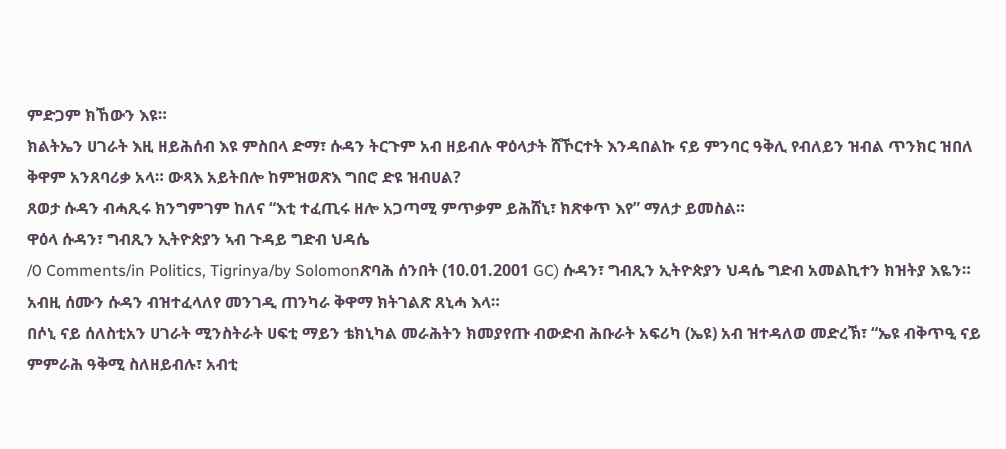ምድጋም ክኸውን እዩ።
ክልትኤን ሀገራት እዚ ዘይሕሰብ እዩ ምስበላ ድማ፣ ሱዳን ትርጉም አብ ዘይብሉ ዋዕላታት ሸኾርተት እንዳበልኩ ናይ ምንባር ዓቅሊ የብለይን ዝብል ጥንክር ዝበለ ቅዋም አንጸባሪቃ አላ። ውጻእ አይትበሎ ከምዝወጽእ ግበሮ ድዩ ዝብሀል?
ጸወታ ሱዳን ብሓጺሩ ክንግምገም ከለና “እቲ ተፈጢሩ ዘሎ አጋጣሚ ምጥቃም ይሕሸኒ፣ ክጽቀጥ እየ” ማለታ ይመስል።
ዋዕላ ሱዳን፣ ግብጺን ኢትዮጵያን ኣብ ጉዳይ ግድብ ህዳሴ
/0 Comments/in Politics, Tigrinya/by Solomonጽባሕ ሰንበት (10.01.2001 GC) ሱዳን፣ ግብጺን ኢትዮጵያን ህዳሴ ግድብ አመልኪተን ክዝትያ እዬን።
አብዚ ሰሙን ሱዳን ብዝተፈላለየ መንገዲ ጠንካራ ቅዋማ ክትገልጽ ጸኒሓ እላ።
በሶኒ ናይ ሰለስቲአን ሀገራት ሚንስትራት ሀፍቲ ማይን ቴክኒካል መራሕትን ክመያየጡ ብውድብ ሕቡራት አፍሪካ (ኤዩ) አብ ዝተዳለወ መድረኽ፣ “ኤዩ ብቅጥዒ ናይ ምምራሕ ዓቅሚ ስለዘይብሉ፣ አብቲ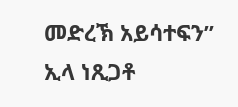መድረኽ አይሳተፍን” ኢላ ነጺጋቶ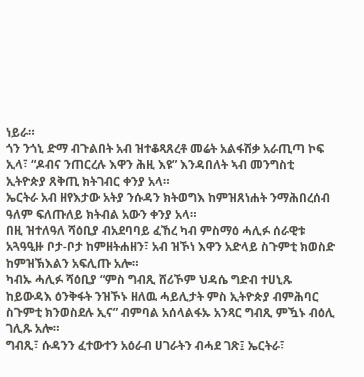ነይራ።
ጎን ንጎኒ ድማ ብጉልበት አብ ዝተቆጻጸረቶ መሬት አልፋሽቃ አራጢጣ ኮፍ ኢላ፣ “ዶብና ንጠርረሉ እዋን ሕዚ እዩ” እንዳበለት ኣብ መንግስቲ ኢትዮጵያ ጸቅጢ ክትገብር ቀንያ አላ።
ኤርትራ አብ ዘየእታው አትያ ንሱዳን ክትወግእ ከምዝጸነሐት ንማሕበረሰብ ዓለም ፍለጡለይ ክትብል አውን ቀንያ አላ።
በዚ ዝተለዓለ ሻዕቢያ ብአደባባይ ፈኸረ ካብ ምስማዕ ሓሊፉ ሰራዊቱ አጓዓዒዙ ቦታ-ቦታ ከምዘትሐዘን፣ አብ ዝኾነ እዋን አድላይ ስጉምቲ ክወስድ ከምዝኽእልን አፍሊጡ አሎ።
ካብኡ ሓሊፉ ሻዕቢያ “ምስ ግብጺ ሸሪኾም ህዳሴ ግድብ ተሀኒጹ ከይውዳእ ዕንቅፋት ንዝኾኑ ዘለዉ ሓይሊታት ምስ ኢትዮጵያ ብምሕባር ስጉምቲ ክንወስደሉ ኢና” ብምባል አሰላልፋኡ አንጻር ግብጺ ምዃኑ ብዕሊ ገሊጹ አሎ።
ግብጺ፣ ሱዳንን ፈተውተን አዕራብ ሀገራትን ብሓደ ገጽ፤ ኤርትራ፣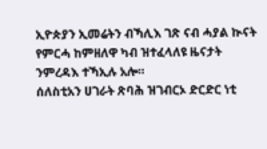ኢዮጵያን ኢመሬትን ብኻሊእ ገጽ ናብ ሓያል ኲናት የምርሓ ከምዘለዋ ካብ ዝተፈላለዩ ዜናታት ንምረዳእ ተኻኢሉ አሎ።
ሰለስቲአን ሀገራት ጽባሕ ዝገብርኦ ድርድር ነቲ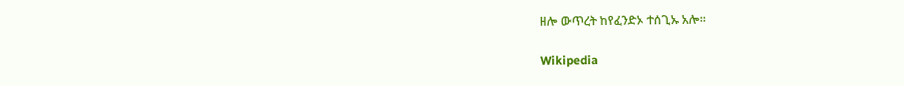ዘሎ ውጥረት ከየፈንድኦ ተሰጊኡ አሎ።

Wikipedia